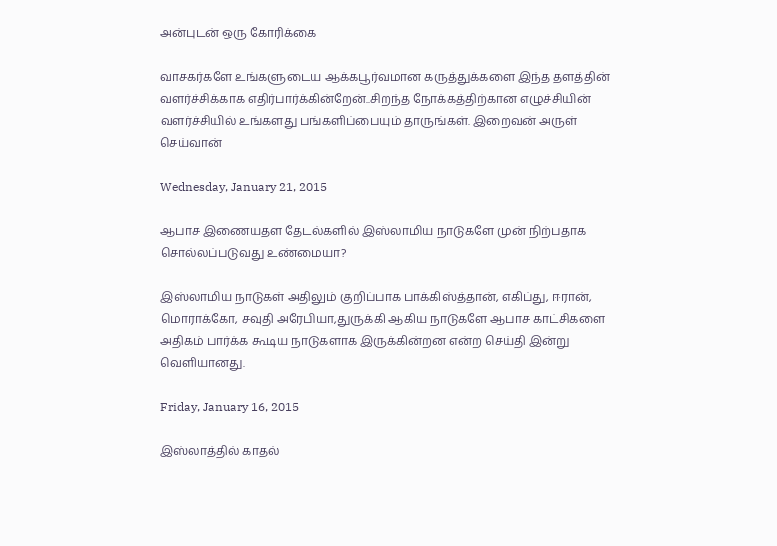அன்புடன் ஒரு கோரிக்கை

வாசகர்களே உங்களுடைய ஆக்கபூர்வமான கருத்துக்களை இந்த தளத்தின் வளர்ச்சிக்காக எதிர்பார்க்கின்றேன்..சிறந்த நோக்கத்திற்கான எழுச்சியின் வளர்ச்சியில் உங்களது பங்களிப்பையும் தாருங்கள். இறைவன் அருள் செய்வான்

Wednesday, January 21, 2015

ஆபாச இணையதள தேடல்களில் இஸ்லாமிய நாடுகளே முன் நிற்பதாக சொல்லப்படுவது உண்மையா?

இஸ்லாமிய நாடுகள் அதிலும் குறிப்பாக பாக்கிஸ்த்தான், எகிப்து, ஈரான், மொராக்கோ, சவுதி அரேபியா,துருக்கி ஆகிய நாடுகளே ஆபாச காட்சிகளை அதிகம் பார்க்க கூடிய நாடுகளாக இருக்கின்றன என்ற செய்தி இன்று வெளியானது.

Friday, January 16, 2015

இஸ்லாத்தில் காதல்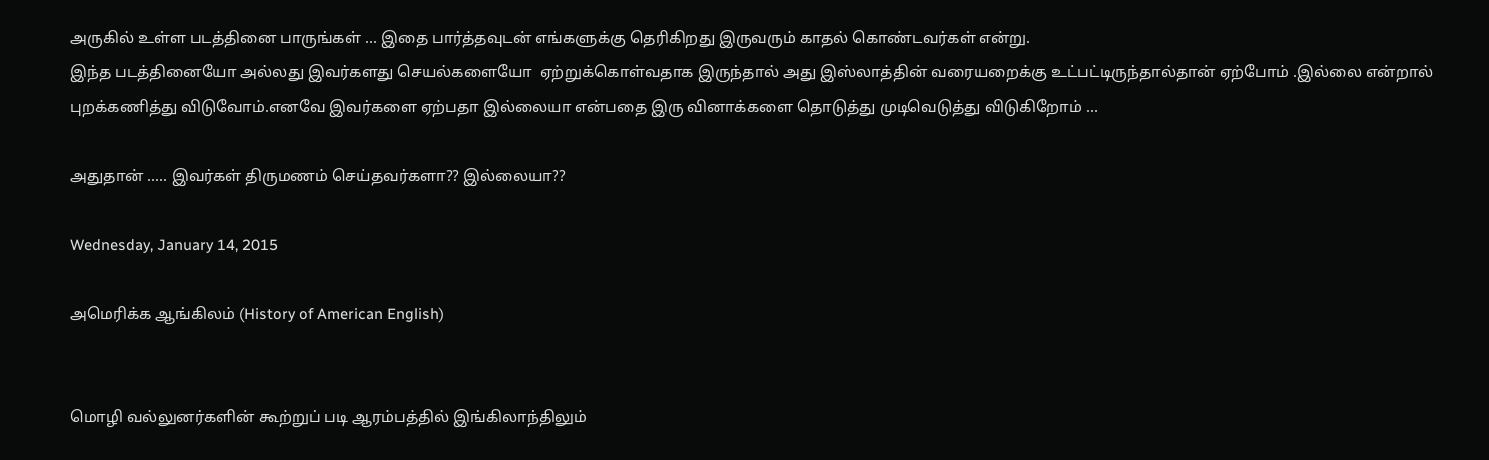அருகில் உள்ள படத்தினை பாருங்கள் ... இதை பார்த்தவுடன் எங்களுக்கு தெரிகிறது இருவரும் காதல் கொண்டவர்கள் என்று.
இந்த படத்தினையோ அல்லது இவர்களது செயல்களையோ  ஏற்றுக்கொள்வதாக இருந்தால் அது இஸ்லாத்தின் வரையறைக்கு உட்பட்டிருந்தால்தான் ஏற்போம் .இல்லை என்றால் புறக்கணித்து விடுவோம்.எனவே இவர்களை ஏற்பதா இல்லையா என்பதை இரு வினாக்களை தொடுத்து முடிவெடுத்து விடுகிறோம் ...

அதுதான் ..... இவர்கள் திருமணம் செய்தவர்களா?? இல்லையா??

Wednesday, January 14, 2015

அமெரிக்க ஆங்கிலம் (History of American English)


மொழி வல்லுனர்களின் கூற்றுப் படி ஆரம்பத்தில் இங்கிலாந்திலும்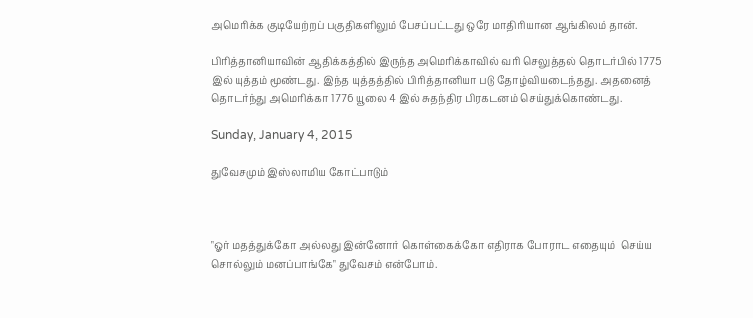அமெரிக்க குடியேற்றப் பகுதிகளிலும் பேசப்பட்டது ஒரே மாதிரியான ஆங்கிலம் தான்.

பிரித்தானியாவின் ஆதிக்கத்தில் இருந்த அமெரிக்காவில் வரி செலுத்தல் தொடர்பில் 1775 இல் யுத்தம் மூண்டது. இந்த யுத்தத்தில் பிரித்தானியா படு தோழ்வியடைந்தது. அதனைத் தொடர்ந்து அமெரிக்கா 1776 யூலை 4 இல் சுதந்திர பிரகடனம் செய்துக்கொண்டது.

Sunday, January 4, 2015

துவேசமும் இஸ்லாமிய கோட்பாடும்



"ஓர் மதத்துக்கோ அல்லது இன்னோர் கொள்கைக்கோ எதிராக போராட எதையும்  செய்ய சொல்லும் மனப்பாங்கே" துவேசம் என்போம்.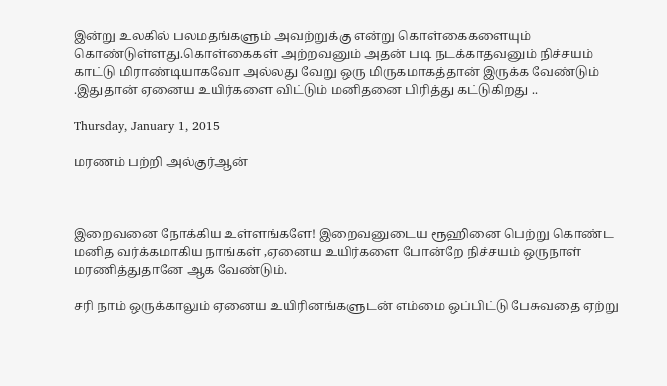இன்று உலகில் பலமதங்களும் அவற்றுக்கு என்று கொள்கைகளையும் கொண்டுள்ளது.கொள்கைகள் அற்றவனும் அதன் படி நடக்காதவனும் நிச்சயம் காட்டு மிராண்டியாகவோ அல்லது வேறு ஒரு மிருகமாகத்தான் இருக்க வேண்டும் .இதுதான் ஏனைய உயிர்களை விட்டும் மனிதனை பிரித்து கட்டுகிறது ..

Thursday, January 1, 2015

மரணம் பற்றி அல்குர்ஆன்



இறைவனை நோக்கிய உள்ளங்களே! இறைவனுடைய ரூஹினை பெற்று கொண்ட மனித வர்க்கமாகிய நாங்கள் ,ஏனைய உயிர்களை போன்றே நிச்சயம் ஒருநாள் மரணித்துதானே ஆக வேண்டும்.

சரி நாம் ஒருக்காலும் ஏனைய உயிரினங்களுடன் எம்மை ஒப்பிட்டு பேசுவதை ஏற்று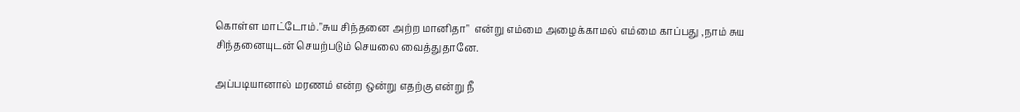கொள்ள மாட்டோம்."சுய சிந்தனை அற்ற மானிதா"  என்று எம்மை அழைக்காமல் எம்மை காப்பது ,நாம் சுய சிந்தனையுடன் செயற்படும் செயலை வைத்துதானே.

அப்படியானால் மரணம் என்ற ஒன்று எதற்கு என்று நீ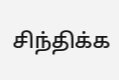சிந்திக்க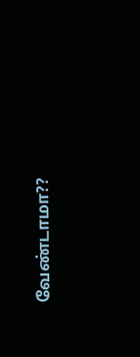வேண்டாமா??